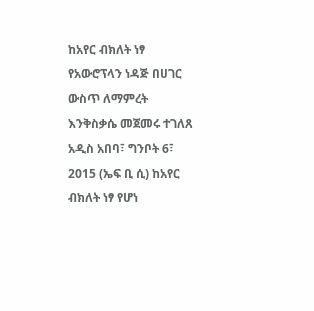ከአየር ብክለት ነፃ የአውሮፕላን ነዳጅ በሀገር ውስጥ ለማምረት እንቅስቃሴ መጀመሩ ተገለጸ
አዲስ አበባ፣ ግንቦት 6፣ 2015 (ኤፍ ቢ ሲ) ከአየር ብክለት ነፃ የሆነ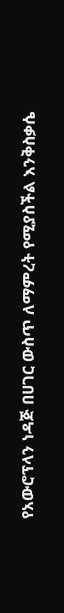የአውሮፕላን ነዳጅ በሀገር ውስጥ ለማምረት የሚያስችል እንቅስቃሴ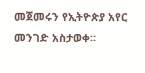መጀመሩን የኢትዮጵያ አየር መንገድ አስታወቀ።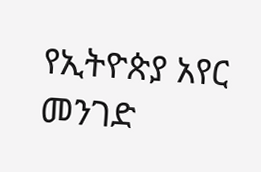የኢትዮጵያ አየር መንገድ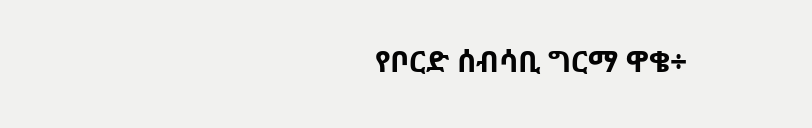የቦርድ ሰብሳቢ ግርማ ዋቄ÷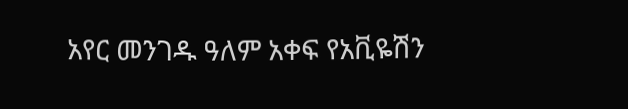አየር መንገዱ ዓለም አቀፍ የአቪዬሽን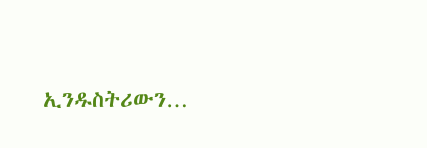ኢንዱስትሪውን…